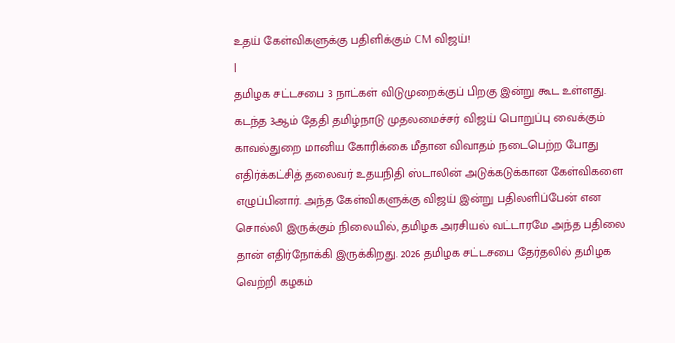உதய் கேள்விகளுக்கு பதிளிக்கும் CM விஜய்!
|
தமிழக சட்டசபை 3 நாட்கள் விடுமுறைக்குப் பிறகு இன்று கூட உள்ளது. கடந்த 3ஆம் தேதி தமிழ்நாடு முதலமைச்சர் விஜய் பொறுப்பு வைக்கும் காவல்துறை மானிய கோரிக்கை மீதான விவாதம் நடைபெற்ற போது எதிர்க்கட்சித் தலைவர் உதயநிதி ஸ்டாலின் அடுக்கடுக்கான கேள்விகளை எழுப்பினார். அந்த கேள்விகளுக்கு விஜய் இன்று பதிலளிப்பேன் என சொல்லி இருக்கும் நிலையில், தமிழக அரசியல் வட்டாரமே அந்த பதிலை தான் எதிர்நோக்கி இருக்கிறது. 2026 தமிழக சட்டசபை தேர்தலில் தமிழக வெற்றி கழகம்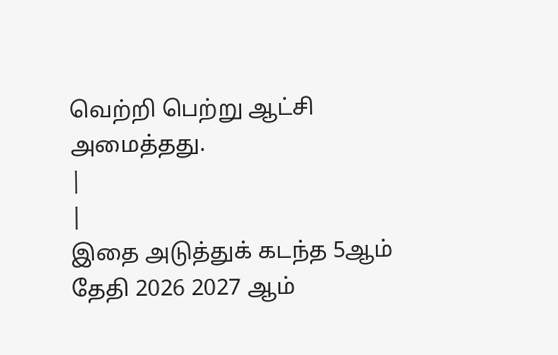வெற்றி பெற்று ஆட்சி அமைத்தது.
|
|
இதை அடுத்துக் கடந்த 5ஆம் தேதி 2026 2027 ஆம்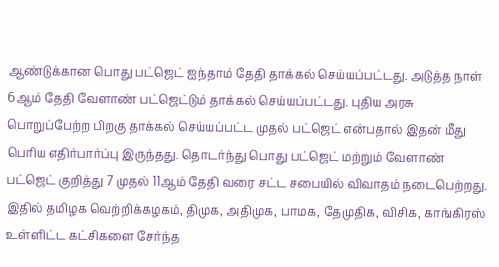ஆண்டுக்கான பொது பட்ஜெட் ஐந்தாம் தேதி தாக்கல் செய்யப்பட்டது. அடுத்த நாள் 6ஆம் தேதி வேளாண் பட்ஜெட்டும் தாக்கல் செய்யப்பட்டது. புதிய அரசு பொறுப்பேற்ற பிறகு தாக்கல் செய்யப்பட்ட முதல் பட்ஜெட் என்பதால் இதன் மீது பெரிய எதிர்பார்ப்பு இருந்தது. தொடர்ந்து பொது பட்ஜெட் மற்றும் வேளாண் பட்ஜெட் குறித்து 7 முதல் 11ஆம் தேதி வரை சட்ட சபையில் விவாதம் நடைபெற்றது. இதில் தமிழக வெற்றிக்கழகம், திமுக, அதிமுக, பாமக, தேமுதிக, விசிக, காங்கிரஸ் உள்ளிட்ட கட்சிகளை சேர்ந்த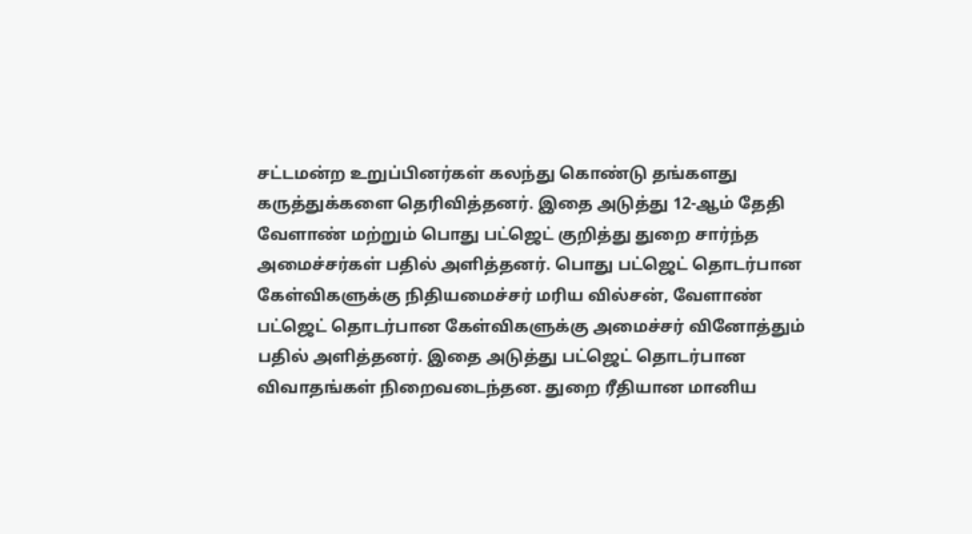சட்டமன்ற உறுப்பினர்கள் கலந்து கொண்டு தங்களது கருத்துக்களை தெரிவித்தனர். இதை அடுத்து 12-ஆம் தேதி வேளாண் மற்றும் பொது பட்ஜெட் குறித்து துறை சார்ந்த அமைச்சர்கள் பதில் அளித்தனர். பொது பட்ஜெட் தொடர்பான கேள்விகளுக்கு நிதியமைச்சர் மரிய வில்சன், வேளாண் பட்ஜெட் தொடர்பான கேள்விகளுக்கு அமைச்சர் வினோத்தும் பதில் அளித்தனர். இதை அடுத்து பட்ஜெட் தொடர்பான விவாதங்கள் நிறைவடைந்தன. துறை ரீதியான மானிய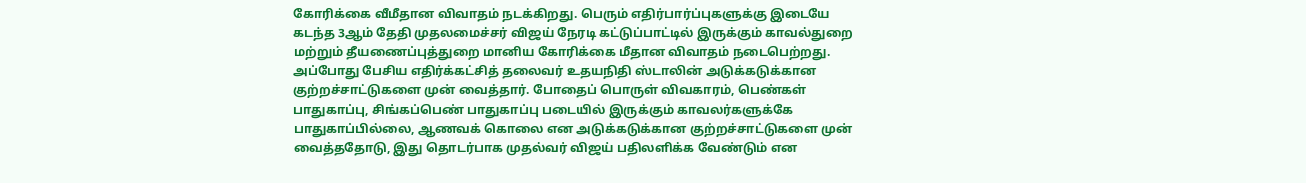கோரிக்கை வீமீதான விவாதம் நடக்கிறது. பெரும் எதிர்பார்ப்புகளுக்கு இடையே கடந்த 3ஆம் தேதி முதலமைச்சர் விஜய் நேரடி கட்டுப்பாட்டில் இருக்கும் காவல்துறை மற்றும் தீயணைப்புத்துறை மானிய கோரிக்கை மீதான விவாதம் நடைபெற்றது. அப்போது பேசிய எதிர்க்கட்சித் தலைவர் உதயநிதி ஸ்டாலின் அடுக்கடுக்கான குற்றச்சாட்டுகளை முன் வைத்தார். போதைப் பொருள் விவகாரம், பெண்கள் பாதுகாப்பு, சிங்கப்பெண் பாதுகாப்பு படையில் இருக்கும் காவலர்களுக்கே பாதுகாப்பில்லை, ஆணவக் கொலை என அடுக்கடுக்கான குற்றச்சாட்டுகளை முன் வைத்ததோடு, இது தொடர்பாக முதல்வர் விஜய் பதிலளிக்க வேண்டும் என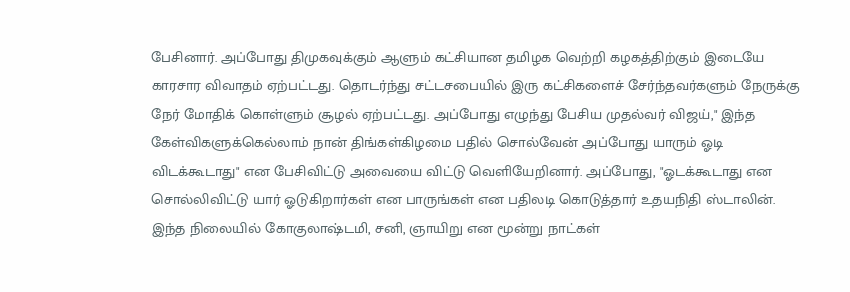பேசினார். அப்போது திமுகவுக்கும் ஆளும் கட்சியான தமிழக வெற்றி கழகத்திற்கும் இடையே காரசார விவாதம் ஏற்பட்டது. தொடர்ந்து சட்டசபையில் இரு கட்சிகளைச் சேர்ந்தவர்களும் நேருக்கு நேர் மோதிக் கொள்ளும் சூழல் ஏற்பட்டது. அப்போது எழுந்து பேசிய முதல்வர் விஜய்," இந்த கேள்விகளுக்கெல்லாம் நான் திங்கள்கிழமை பதில் சொல்வேன் அப்போது யாரும் ஓடி விடக்கூடாது" என பேசிவிட்டு அவையை விட்டு வெளியேறினார். அப்போது, "ஓடக்கூடாது என சொல்லிவிட்டு யார் ஓடுகிறார்கள் என பாருங்கள் என பதிலடி கொடுத்தார் உதயநிதி ஸ்டாலின். இந்த நிலையில் கோகுலாஷ்டமி, சனி, ஞாயிறு என மூன்று நாட்கள்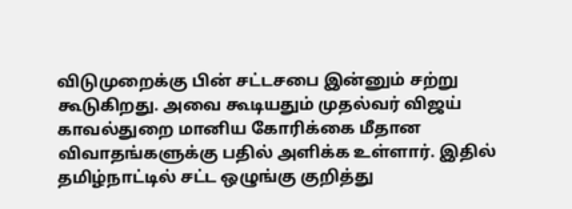விடுமுறைக்கு பின் சட்டசபை இன்னும் சற்று கூடுகிறது. அவை கூடியதும் முதல்வர் விஜய் காவல்துறை மானிய கோரிக்கை மீதான விவாதங்களுக்கு பதில் அளிக்க உள்ளார். இதில் தமிழ்நாட்டில் சட்ட ஒழுங்கு குறித்து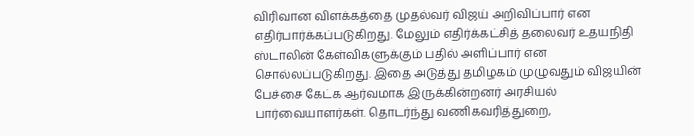விரிவான விளக்கத்தை முதல்வர் விஜய் அறிவிப்பார் என எதிர்பார்க்கப்படுகிறது. மேலும் எதிர்க்கட்சித் தலைவர் உதயநிதி ஸ்டாலின் கேள்விகளுக்கும் பதில் அளிப்பார் என சொல்லப்படுகிறது. இதை அடுத்து தமிழகம் முழுவதும் விஜயின் பேச்சை கேட்க ஆர்வமாக இருக்கின்றனர் அரசியல் பார்வையாளர்கள். தொடர்ந்து வணிகவரித்துறை,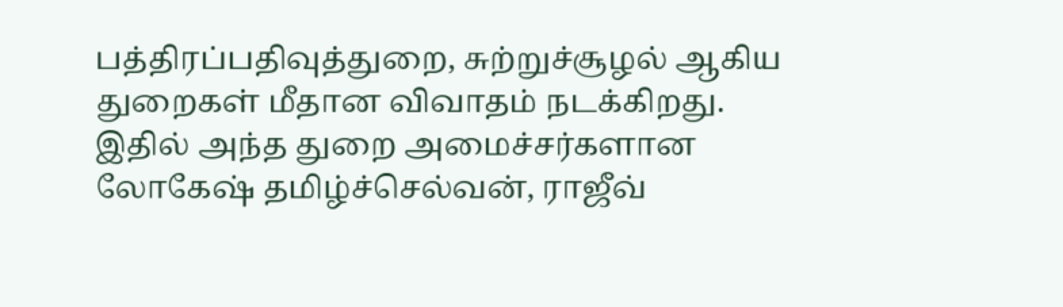பத்திரப்பதிவுத்துறை, சுற்றுச்சூழல் ஆகிய துறைகள் மீதான விவாதம் நடக்கிறது. இதில் அந்த துறை அமைச்சர்களான லோகேஷ் தமிழ்ச்செல்வன், ராஜீவ்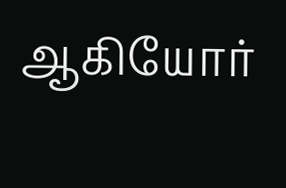ஆகியோர்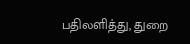பதிலளித்து, துறை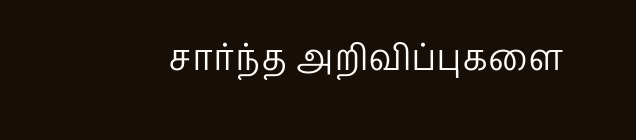சார்ந்த அறிவிப்புகளை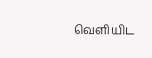வெளியிட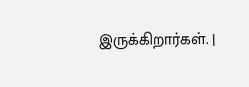இருக்கிறார்கள். |